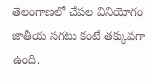తెలంగాణలో చేపల వినియోగం జాతీయ సగటు కంటే తక్కువగా ఉంది.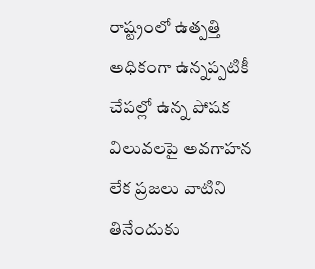రాష్ట్రంలో ఉత్పత్తి అధికంగా ఉన్నప్పటికీ చేపల్లో ఉన్న పోషక విలువలపై అవగాహన లేక ప్రజలు వాటిని తినేందుకు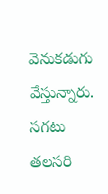వెనుకడుగు వేస్తున్నారు. సగటు తలసరి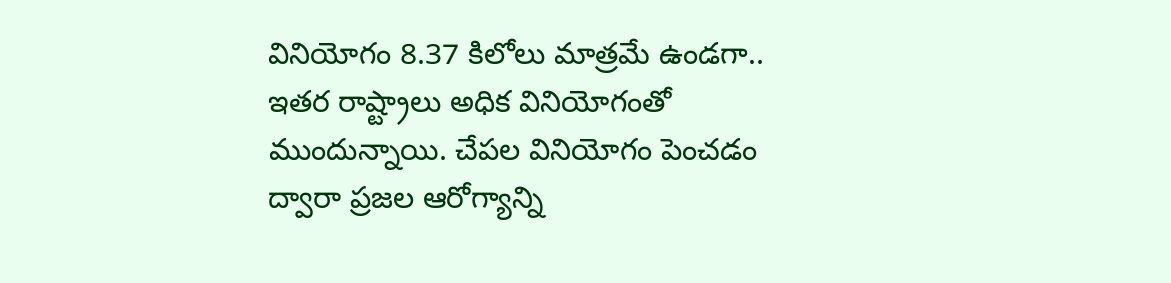వినియోగం 8.37 కిలోలు మాత్రమే ఉండగా.. ఇతర రాష్ట్రాలు అధిక వినియోగంతో ముందున్నాయి. చేపల వినియోగం పెంచడం ద్వారా ప్రజల ఆరోగ్యాన్ని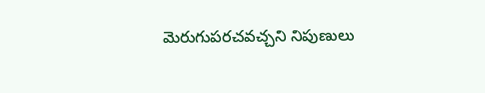మెరుగుపరచవచ్చని నిపుణులు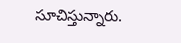సూచిస్తున్నారు.